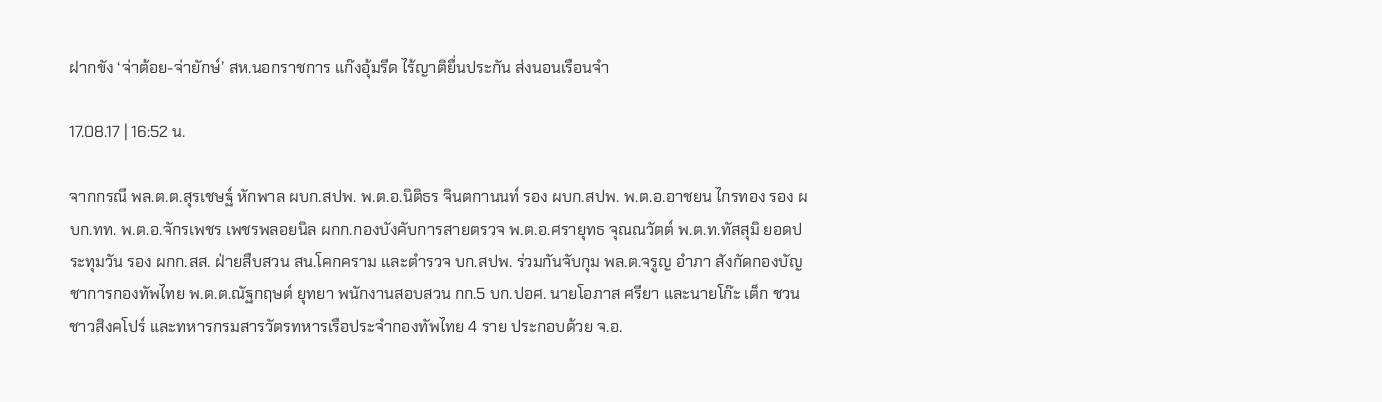ฝากขัง ‘จ่าต้อย-จ่ายักษ์’ สห.นอกราชการ แก๊งอุ้มรีด ไร้ญาติยื่นประกัน ส่งนอนเรือนจำ

17.08.17 | 16:52 น.

จากกรณี พล.ต.ต.สุรเชษฐ์ หักพาล ผบก.สปพ. พ.ต.อ.นิติธร จินตกานนท์ รอง ผบก.สปพ. พ.ต.อ.อาชยน ไกรทอง รอง ผบก.ทท. พ.ต.อ.จักรเพชร เพชรพลอยนิล ผกก.กองบังคับการสายตรวจ พ.ต.อ.ศรายุทธ จุณณวัตต์ พ.ต.ท.ทัสสุมิ ยอดประทุมวัน รอง ผกก.สส. ฝ่ายสืบสวน สน.โคกคราม และตำรวจ บก.สปพ. ร่วมกันจับกุม พล.ต.จรูญ อำภา สังกัดกองบัญชาการกองทัพไทย พ.ต.ต.ณัฐกฤษต์ ยุทยา พนักงานสอบสวน กก.5 บก.ปอศ. นายโอภาส ศรียา และนายโก๊ะ เต็ก ชวน ชาวสิงคโปร์ และทหารกรมสารวัตรทหารเรือประจำกองทัพไทย 4 ราย ประกอบด้วย จ.อ.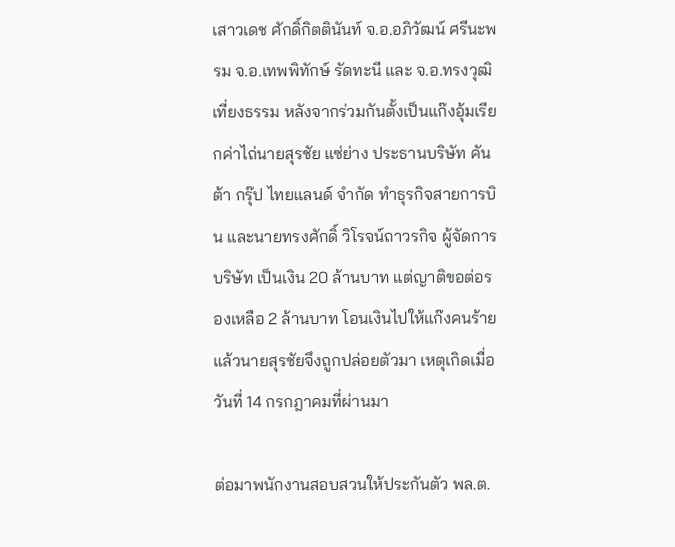เสาวเดช ศักดิ์กิตตินันท์ จ.อ.อภิวัฒน์ ศรีนะพรม จ.อ.เทพพิทักษ์ รัดทะนี และ จ.อ.ทรงวุฒิ เที่ยงธรรม หลังจากร่วมกันตั้งเป็นแก๊งอุ้มเรียกค่าไถ่นายสุรชัย แซ่ย่าง ประธานบริษัท คันต้า กรุ๊ป ไทยแลนด์ จำกัด ทำธุรกิจสายการบิน และนายทรงศักดิ์ วิโรจน์ถาวรกิจ ผู้จัดการบริษัท เป็นเงิน 20 ล้านบาท แต่ญาติขอต่อรองเหลือ 2 ล้านบาท โอนเงินไปให้แก๊งคนร้ายแล้วนายสุรชัยจึงถูกปล่อยตัวมา เหตุเกิดเมื่อวันที่ 14 กรกฎาคมที่ผ่านมา

ต่อมาพนักงานสอบสวนให้ประกันตัว พล.ต.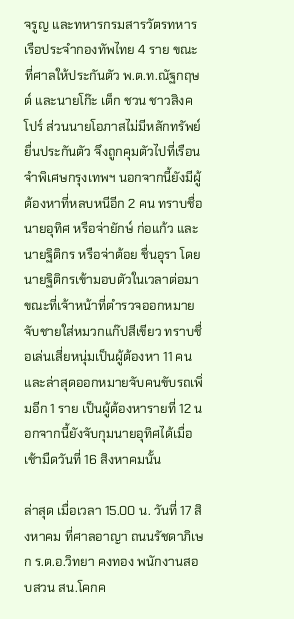จรูญ และทหารกรมสารวัตรทหารเรือประจำกองทัพไทย 4 ราย ขณะที่ศาลให้ประกันตัว พ.ต.ท.ณัฐกฤษต์ และนายโก๊ะ เต็ก ชวน ชาวสิงคโปร์ ส่วนนายโอภาสไม่มีหลักทรัพย์ยื่นประกันตัว จึงถูกคุมตัวไปที่เรือนจำพิเศษกรุงเทพฯ นอกจากนี้ยังมีผู้ต้องหาที่หลบหนีอีก 2 คน ทราบชื่อนายอุทิศ หรือจ่ายักษ์ ก่อแก้ว และนายฐิติกร หรือจ่าต้อย ชื่นอุรา โดยนายฐิติกรเข้ามอบตัวในเวลาต่อมา ขณะที่เจ้าหน้าที่ตำรวจออกหมายจับชายใส่หมวกแก๊ปสีเขียว ทราบชื่อเล่นเสี่ยหนุ่มเป็นผู้ต้องหา 11 คน และล่าสุดออกหมายจับคนขับรถเพิ่มอีก 1 ราย เป็นผู้ต้องหารายที่ 12 นอกจากนี้ยังจับกุมนายอุทิศได้เมื่อเช้ามืดวันที่ 16 สิงหาคมนั้น

ล่าสุด เมื่อเวลา 15.00 น. วันที่ 17 สิงหาคม ที่ศาลอาญา ถนนรัชดาภิเษก ร.ต.อ.วิทยา คงทอง พนักงานสอบสวน สน.โคกค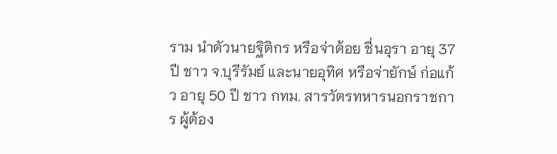ราม นำตัวนายฐิติกร หรือจ่าต้อย ชื่นอุรา อายุ 37 ปี ชาว จ.บุรีรัมย์ และนายอุทิศ หรือจ่ายักษ์ ก่อแก้ว อายุ 50 ปี ชาว กทม. สารวัตรทหารนอกราชการ ผู้ต้อง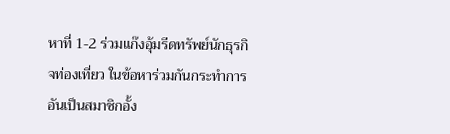หาที่ 1-2 ร่วมแก๊งอุ้มรีดทรัพย์นักธุรกิจท่องเที่ยว ในข้อหาร่วมกันกระทำการอันเป็นสมาชิกอั้ง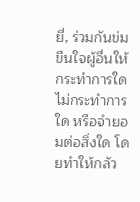ยี่, ร่วมกันข่มขืนใจผู้อื่นให้กระทำการใด ไม่กระทำการใด หรือจำยอมต่อสิ่งใด โดยทำให้กลัว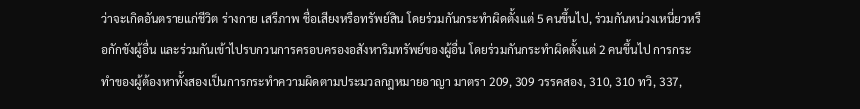ว่าจะเกิดอันตรายแก่ชีวิต ร่างกาย เสรีภาพ ชื่อเสียงหรือทรัพย์สิน โดยร่วมกันกระทำผิดตั้งแต่ 5 คนขึ้นไป, ร่วมกันหน่วงเหนี่ยวหรือกักขังผู้อื่น และร่วมกันเข้าไปรบกวนการครอบครองอสังหาริมทรัพย์ของผู้อื่น โดยร่วมกันกระทำผิดตั้งแต่ 2 คนขึ้นไป การกระทำของผู้ต้องหาทั้งสองเป็นการกระทำความผิดตามประมวลกฎหมายอาญา มาตรา 209, 309 วรรคสอง, 310, 310 ทวิ, 337,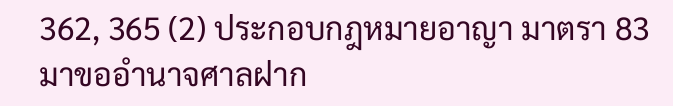362, 365 (2) ประกอบกฎหมายอาญา มาตรา 83 มาขออำนาจศาลฝาก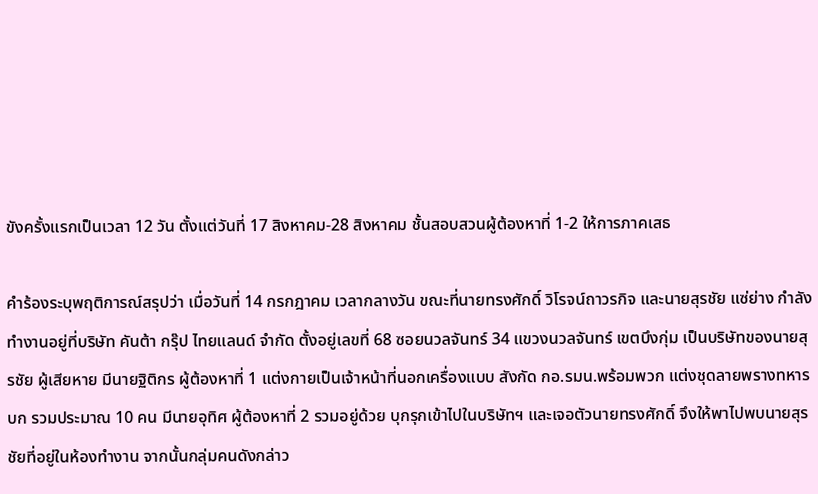ขังครั้งแรกเป็นเวลา 12 วัน ตั้งแต่วันที่ 17 สิงหาคม-28 สิงหาคม ชั้นสอบสวนผู้ต้องหาที่ 1-2 ให้การภาคเสธ

คำร้องระบุพฤติการณ์สรุปว่า เมื่อวันที่ 14 กรกฎาคม เวลากลางวัน ขณะที่นายทรงศักดิ์ วิโรจน์ถาวรกิจ และนายสุรชัย แซ่ย่าง กำลังทำงานอยู่ที่บริษัท คันต้า กรุ๊ป ไทยแลนด์ จำกัด ตั้งอยู่เลขที่ 68 ซอยนวลจันทร์ 34 แขวงนวลจันทร์ เขตบึงกุ่ม เป็นบริษัทของนายสุรชัย ผู้เสียหาย มีนายฐิติกร ผู้ต้องหาที่ 1 แต่งกายเป็นเจ้าหน้าที่นอกเครื่องแบบ สังกัด กอ.รมน.พร้อมพวก แต่งชุดลายพรางทหารบก รวมประมาณ 10 คน มีนายอุทิศ ผู้ต้องหาที่ 2 รวมอยู่ด้วย บุกรุกเข้าไปในบริษัทฯ และเจอตัวนายทรงศักดิ์ จึงให้พาไปพบนายสุรชัยที่อยู่ในห้องทำงาน จากนั้นกลุ่มคนดังกล่าว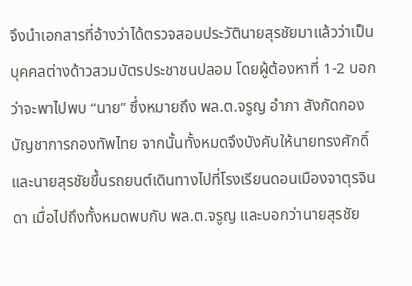จึงนำเอกสารที่อ้างว่าได้ตรวจสอบประวัตินายสุรชัยมาแล้วว่าเป็นบุคคลต่างด้าวสวมบัตรประชาชนปลอม โดยผู้ต้องหาที่ 1-2 บอกว่าจะพาไปพบ “นาย” ซึ่งหมายถึง พล.ต.จรูญ อำภา สังกัดกองบัญชาการกองทัพไทย จากนั้นทั้งหมดจึงบังคับให้นายทรงศักดิ์และนายสุรชัยขึ้นรถยนต์เดินทางไปที่โรงเรียนดอนเมืองจาตุรจินดา เมื่อไปถึงทั้งหมดพบกับ พล.ต.จรูญ และบอกว่านายสุรชัย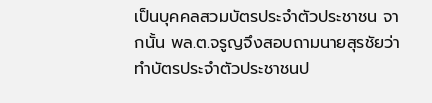เป็นบุคคลสวมบัตรประจำตัวประชาชน จากนั้น พล.ต.จรูญจึงสอบถามนายสุรชัยว่าทำบัตรประจำตัวประชาชนป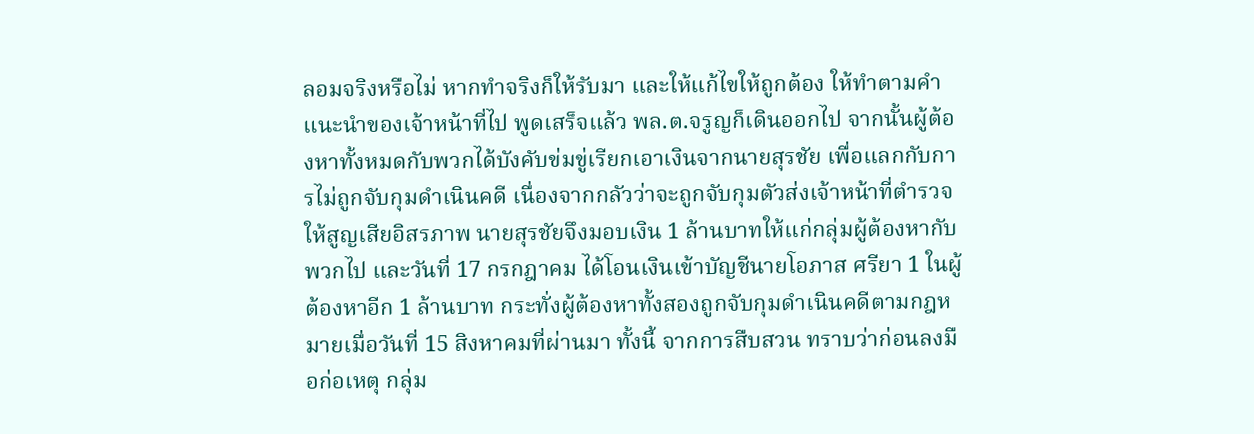ลอมจริงหรือไม่ หากทำจริงก็ให้รับมา และให้แก้ไขให้ถูกต้อง ให้ทำตามคำแนะนำของเจ้าหน้าที่ไป พูดเสร็จแล้ว พล.ต.จรูญก็เดินออกไป จากนั้นผู้ต้องหาทั้งหมดกับพวกได้บังคับข่มขู่เรียกเอาเงินจากนายสุรชัย เพื่อแลกกับการไม่ถูกจับกุมดำเนินคดี เนื่องจากกลัวว่าจะถูกจับกุมตัวส่งเจ้าหน้าที่ตำรวจให้สูญเสียอิสรภาพ นายสุรชัยจึงมอบเงิน 1 ล้านบาทให้แก่กลุ่มผู้ต้องหากับพวกไป และวันที่ 17 กรกฎาคม ได้โอนเงินเข้าบัญชีนายโอภาส ศรียา 1 ในผู้ต้องหาอีก 1 ล้านบาท กระทั่งผู้ต้องหาทั้งสองถูกจับกุมดำเนินคดีตามกฎหมายเมื่อวันที่ 15 สิงหาคมที่ผ่านมา ทั้งนี้ จากการสืบสวน ทราบว่าก่อนลงมือก่อเหตุ กลุ่ม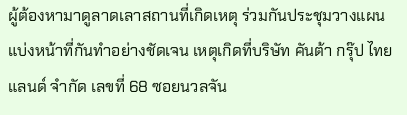ผู้ต้องหามาดูลาดเลาสถานที่เกิดเหตุ ร่วมกันประชุมวางแผน แบ่งหน้าที่กันทำอย่างชัดเจน เหตุเกิดที่บริษัท คันต้า กรุ๊ป ไทยแลนด์ จำกัด เลขที่ 68 ซอยนวลจัน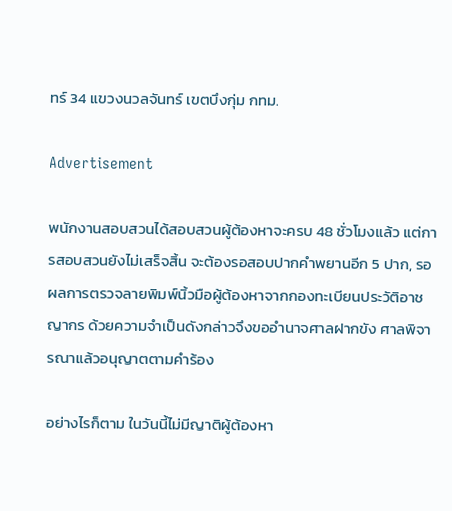ทร์ 34 แขวงนวลจันทร์ เขตบึงกุ่ม กทม.

Advertisement

พนักงานสอบสวนได้สอบสวนผู้ต้องหาจะครบ 48 ชั่วโมงแล้ว แต่การสอบสวนยังไม่เสร็จสิ้น จะต้องรอสอบปากคำพยานอีก 5 ปาก, รอผลการตรวจลายพิมพ์นิ้วมือผู้ต้องหาจากกองทะเบียนประวัติอาชญากร ด้วยความจำเป็นดังกล่าวจึงขออำนาจศาลฝากขัง ศาลพิจารณาแล้วอนุญาตตามคำร้อง

อย่างไรก็ตาม ในวันนี้ไม่มีญาติผู้ต้องหา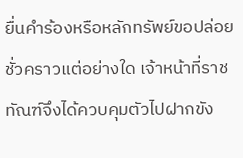ยื่นคำร้องหรือหลักทรัพย์ขอปล่อยชั่วคราวแต่อย่างใด เจ้าหน้าที่ราชทัณฑ์จึงได้ควบคุมตัวไปฝากขัง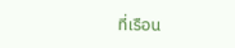ที่เรือน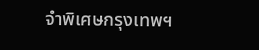จำพิเศษกรุงเทพฯ